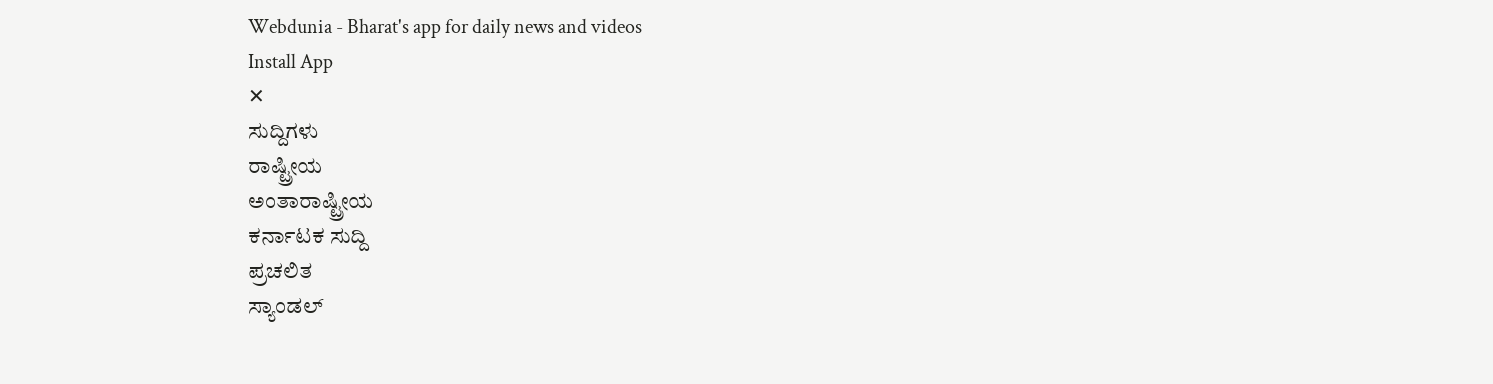Webdunia - Bharat's app for daily news and videos
Install App
✕
ಸುದ್ದಿಗಳು
ರಾಷ್ಟ್ರೀಯ
ಅಂತಾರಾಷ್ಟ್ರೀಯ
ಕರ್ನಾಟಕ ಸುದ್ದಿ
ಪ್ರಚಲಿತ
ಸ್ಯಾಂಡಲ್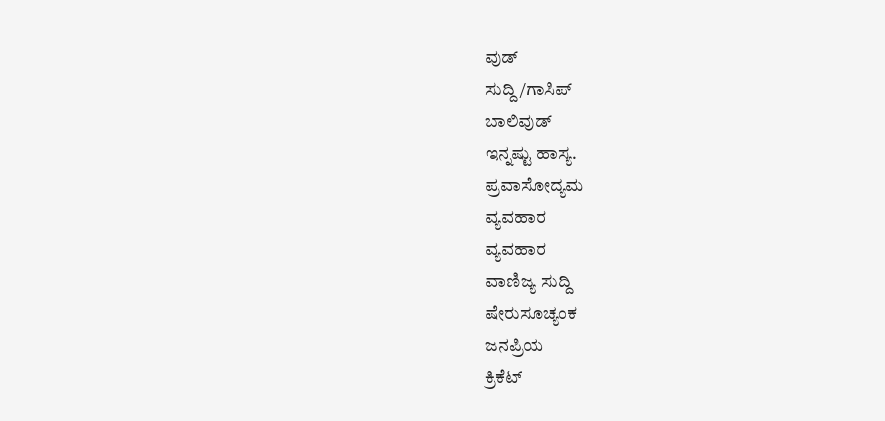ವುಡ್
ಸುದ್ದಿ/ಗಾಸಿಪ್
ಬಾಲಿವುಡ್
ಇನ್ನಷ್ಟು ಹಾಸ್ಯ.
ಪ್ರವಾಸೋದ್ಯಮ
ವ್ಯವಹಾರ
ವ್ಯವಹಾರ
ವಾಣಿಜ್ಯ ಸುದ್ದಿ
ಷೇರುಸೂಚ್ಯಂಕ
ಜನಪ್ರಿಯ
ಕ್ರಿಕೆಟ್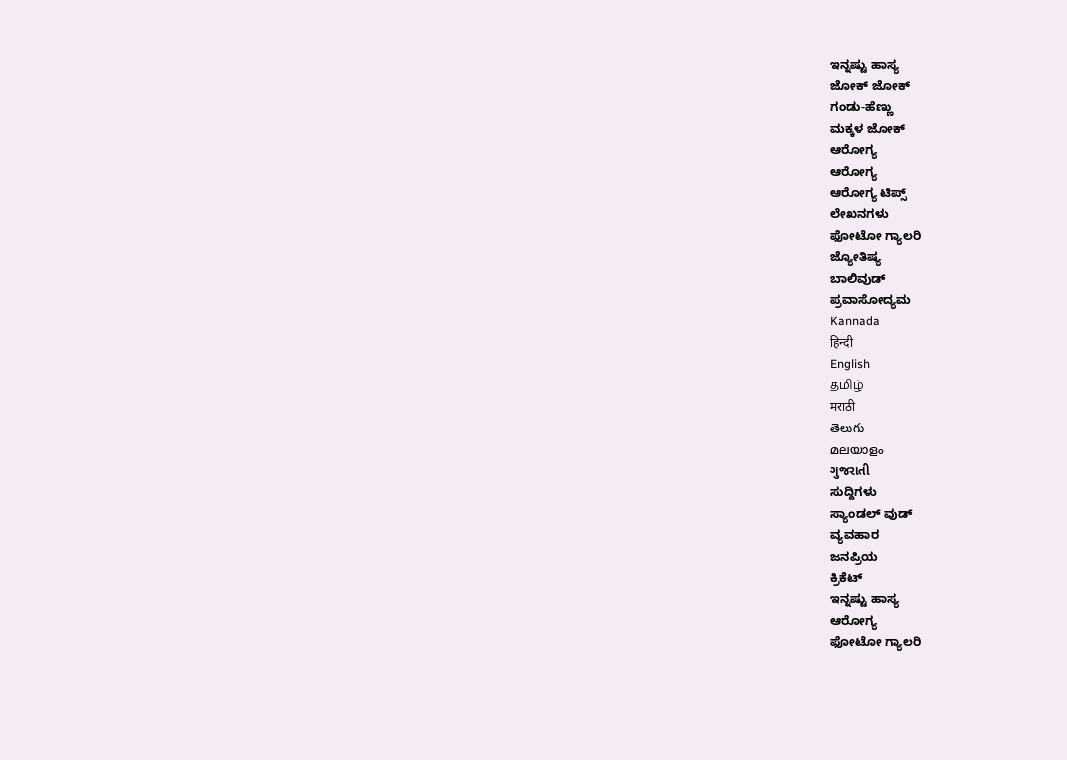ಇನ್ನಷ್ಟು ಹಾಸ್ಯ
ಜೋಕ್ ಜೋಕ್
ಗಂಡು-ಹೆಣ್ಣು
ಮಕ್ಕಳ ಜೋಕ್
ಆರೋಗ್ಯ
ಆರೋಗ್ಯ
ಆರೋಗ್ಯ ಟಿಪ್ಸ್
ಲೇಖನಗಳು
ಫೋಟೋ ಗ್ಯಾಲರಿ
ಜ್ಯೋತಿಷ್ಯ
ಬಾಲಿವುಡ್
ಪ್ರವಾಸೋದ್ಯಮ
Kannada
हिन्दी
English
தமிழ்
मराठी
తెలుగు
മലയാളം
ગુજરાતી
ಸುದ್ದಿಗಳು
ಸ್ಯಾಂಡಲ್ ವುಡ್
ವ್ಯವಹಾರ
ಜನಪ್ರಿಯ
ಕ್ರಿಕೆಟ್
ಇನ್ನಷ್ಟು ಹಾಸ್ಯ
ಆರೋಗ್ಯ
ಫೋಟೋ ಗ್ಯಾಲರಿ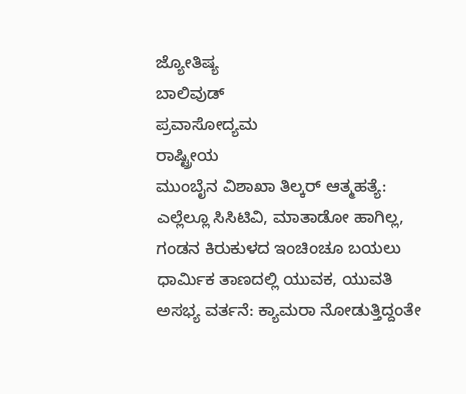ಜ್ಯೋತಿಷ್ಯ
ಬಾಲಿವುಡ್
ಪ್ರವಾಸೋದ್ಯಮ
ರಾಷ್ಟ್ರೀಯ
ಮುಂಬೈನ ವಿಶಾಖಾ ತಿಲ್ಕರ್ ಆತ್ಮಹತ್ಯೆ: ಎಲ್ಲೆಲ್ಲೂ ಸಿಸಿಟಿವಿ, ಮಾತಾಡೋ ಹಾಗಿಲ್ಲ, ಗಂಡನ ಕಿರುಕುಳದ ಇಂಚಿಂಚೂ ಬಯಲು
ಧಾರ್ಮಿಕ ತಾಣದಲ್ಲಿ ಯುವಕ, ಯುವತಿ ಅಸಭ್ಯ ವರ್ತನೆ: ಕ್ಯಾಮರಾ ನೋಡುತ್ತಿದ್ದಂತೇ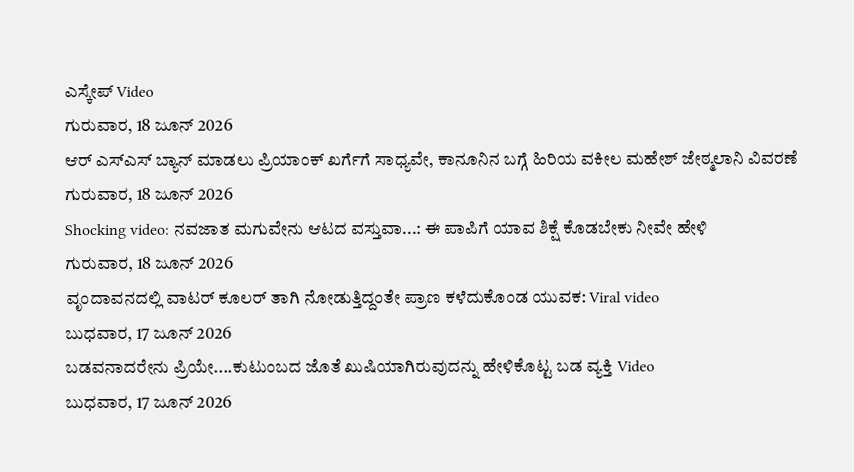ಎಸ್ಕೇಪ್ Video
ಗುರುವಾರ, 18 ಜೂನ್ 2026
ಆರ್ ಎಸ್ಎಸ್ ಬ್ಯಾನ್ ಮಾಡಲು ಪ್ರಿಯಾಂಕ್ ಖರ್ಗೆಗೆ ಸಾಧ್ಯವೇ, ಕಾನೂನಿನ ಬಗ್ಗೆ ಹಿರಿಯ ವಕೀಲ ಮಹೇಶ್ ಜೇಠ್ಮಲಾನಿ ವಿವರಣೆ
ಗುರುವಾರ, 18 ಜೂನ್ 2026
Shocking video: ನವಜಾತ ಮಗುವೇನು ಆಟದ ವಸ್ತುವಾ...: ಈ ಪಾಪಿಗೆ ಯಾವ ಶಿಕ್ಷೆ ಕೊಡಬೇಕು ನೀವೇ ಹೇಳಿ
ಗುರುವಾರ, 18 ಜೂನ್ 2026
ವೃಂದಾವನದಲ್ಲಿ ವಾಟರ್ ಕೂಲರ್ ತಾಗಿ ನೋಡುತ್ತಿದ್ದಂತೇ ಪ್ರಾಣ ಕಳೆದುಕೊಂಡ ಯುವಕ: Viral video
ಬುಧವಾರ, 17 ಜೂನ್ 2026
ಬಡವನಾದರೇನು ಪ್ರಿಯೇ....ಕುಟುಂಬದ ಜೊತೆ ಖುಷಿಯಾಗಿರುವುದನ್ನು ಹೇಳಿಕೊಟ್ಟ ಬಡ ವ್ಯಕ್ತಿ Video
ಬುಧವಾರ, 17 ಜೂನ್ 2026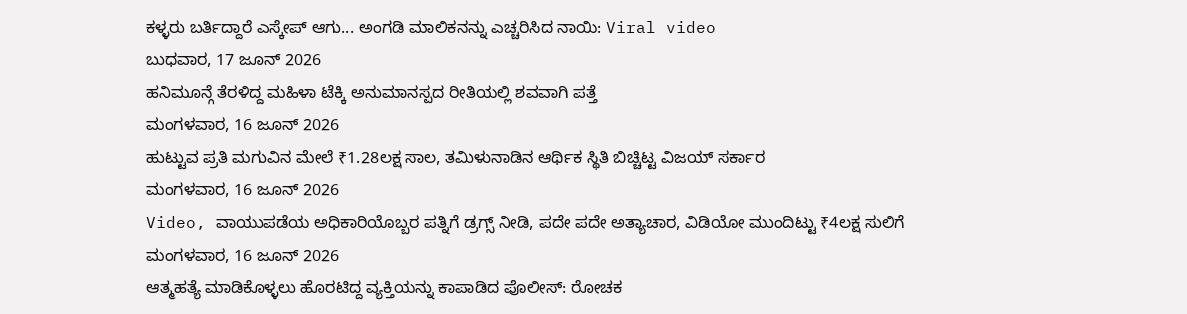ಕಳ್ಳರು ಬರ್ತಿದ್ದಾರೆ ಎಸ್ಕೇಪ್ ಆಗು... ಅಂಗಡಿ ಮಾಲಿಕನನ್ನು ಎಚ್ಚರಿಸಿದ ನಾಯಿ: Viral video
ಬುಧವಾರ, 17 ಜೂನ್ 2026
ಹನಿಮೂನ್ಗೆ ತೆರಳಿದ್ದ ಮಹಿಳಾ ಟೆಕ್ಕಿ ಅನುಮಾನಸ್ಪದ ರೀತಿಯಲ್ಲಿ ಶವವಾಗಿ ಪತ್ತೆ
ಮಂಗಳವಾರ, 16 ಜೂನ್ 2026
ಹುಟ್ಟುವ ಪ್ರತಿ ಮಗುವಿನ ಮೇಲೆ ₹1.28ಲಕ್ಷ ಸಾಲ, ತಮಿಳುನಾಡಿನ ಆರ್ಥಿಕ ಸ್ಥಿತಿ ಬಿಚ್ಚಿಟ್ಟ ವಿಜಯ್ ಸರ್ಕಾರ
ಮಂಗಳವಾರ, 16 ಜೂನ್ 2026
Video, ವಾಯುಪಡೆಯ ಅಧಿಕಾರಿಯೊಬ್ಬರ ಪತ್ನಿಗೆ ಡ್ರಗ್ಸ್ ನೀಡಿ, ಪದೇ ಪದೇ ಅತ್ಯಾಚಾರ, ವಿಡಿಯೋ ಮುಂದಿಟ್ಟು ₹4ಲಕ್ಷ ಸುಲಿಗೆ
ಮಂಗಳವಾರ, 16 ಜೂನ್ 2026
ಆತ್ಮಹತ್ಯೆ ಮಾಡಿಕೊಳ್ಳಲು ಹೊರಟಿದ್ದ ವ್ಯಕ್ತಿಯನ್ನು ಕಾಪಾಡಿದ ಪೊಲೀಸ್: ರೋಚಕ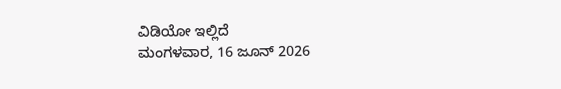ವಿಡಿಯೋ ಇಲ್ಲಿದೆ
ಮಂಗಳವಾರ, 16 ಜೂನ್ 2026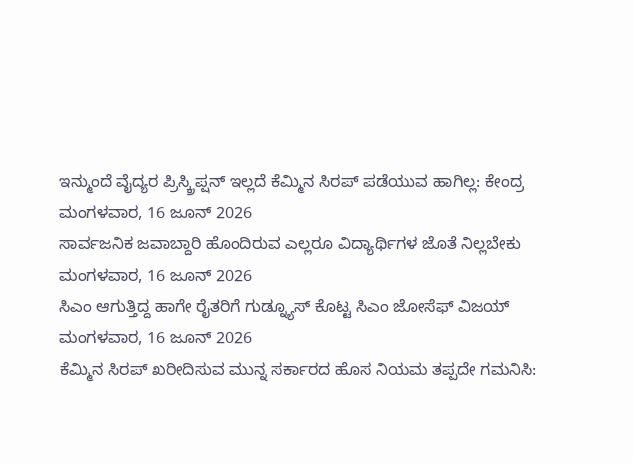ಇನ್ಮುಂದೆ ವೈದ್ಯರ ಪ್ರಿಸ್ಕ್ರಿಪ್ಷನ್ ಇಲ್ಲದೆ ಕೆಮ್ಮಿನ ಸಿರಪ್ ಪಡೆಯುವ ಹಾಗಿಲ್ಲ: ಕೇಂದ್ರ
ಮಂಗಳವಾರ, 16 ಜೂನ್ 2026
ಸಾರ್ವಜನಿಕ ಜವಾಬ್ದಾರಿ ಹೊಂದಿರುವ ಎಲ್ಲರೂ ವಿದ್ಯಾರ್ಥಿಗಳ ಜೊತೆ ನಿಲ್ಲಬೇಕು
ಮಂಗಳವಾರ, 16 ಜೂನ್ 2026
ಸಿಎಂ ಆಗುತ್ತಿದ್ದ ಹಾಗೇ ರೈತರಿಗೆ ಗುಡ್ನ್ಯೂಸ್ ಕೊಟ್ಟ ಸಿಎಂ ಜೋಸೆಫ್ ವಿಜಯ್
ಮಂಗಳವಾರ, 16 ಜೂನ್ 2026
ಕೆಮ್ಮಿನ ಸಿರಪ್ ಖರೀದಿಸುವ ಮುನ್ನ ಸರ್ಕಾರದ ಹೊಸ ನಿಯಮ ತಪ್ಪದೇ ಗಮನಿಸಿ: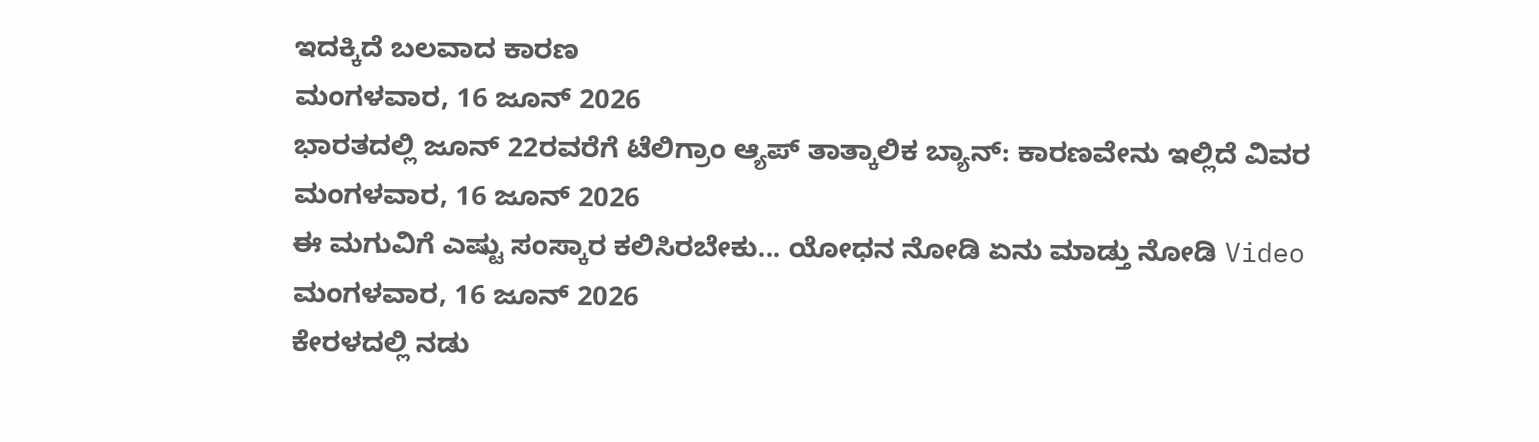ಇದಕ್ಕಿದೆ ಬಲವಾದ ಕಾರಣ
ಮಂಗಳವಾರ, 16 ಜೂನ್ 2026
ಭಾರತದಲ್ಲಿ ಜೂನ್ 22ರವರೆಗೆ ಟೆಲಿಗ್ರಾಂ ಆ್ಯಪ್ ತಾತ್ಕಾಲಿಕ ಬ್ಯಾನ್: ಕಾರಣವೇನು ಇಲ್ಲಿದೆ ವಿವರ
ಮಂಗಳವಾರ, 16 ಜೂನ್ 2026
ಈ ಮಗುವಿಗೆ ಎಷ್ಟು ಸಂಸ್ಕಾರ ಕಲಿಸಿರಬೇಕು... ಯೋಧನ ನೋಡಿ ಏನು ಮಾಡ್ತು ನೋಡಿ Video
ಮಂಗಳವಾರ, 16 ಜೂನ್ 2026
ಕೇರಳದಲ್ಲಿ ನಡು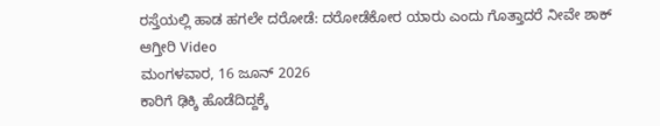ರಸ್ತೆಯಲ್ಲಿ ಹಾಡ ಹಗಲೇ ದರೋಡೆ: ದರೋಡೆಕೋರ ಯಾರು ಎಂದು ಗೊತ್ತಾದರೆ ನೀವೇ ಶಾಕ್ ಆಗ್ತೀರಿ Video
ಮಂಗಳವಾರ, 16 ಜೂನ್ 2026
ಕಾರಿಗೆ ಢಿಕ್ಕಿ ಹೊಡೆದಿದ್ದಕ್ಕೆ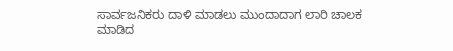ಸಾರ್ವಜನಿಕರು ದಾಳಿ ಮಾಡಲು ಮುಂದಾದಾಗ ಲಾರಿ ಚಾಲಕ ಮಾಡಿದ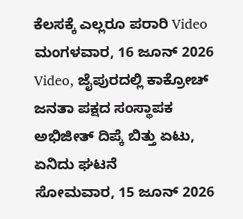ಕೆಲಸಕ್ಕೆ ಎಲ್ಲರೂ ಪರಾರಿ Video
ಮಂಗಳವಾರ, 16 ಜೂನ್ 2026
Video, ಜೈಪುರದಲ್ಲಿ ಕಾಕ್ರೋಚ್ ಜನತಾ ಪಕ್ಷದ ಸಂಸ್ಥಾಪಕ ಅಭಿಜೀತ್ ದಿಪ್ಕೆ ಬಿತ್ತು ಏಟು, ಏನಿದು ಘಟನೆ
ಸೋಮವಾರ, 15 ಜೂನ್ 2026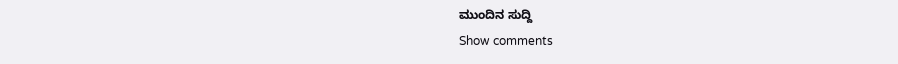ಮುಂದಿನ ಸುದ್ದಿ
Show comments